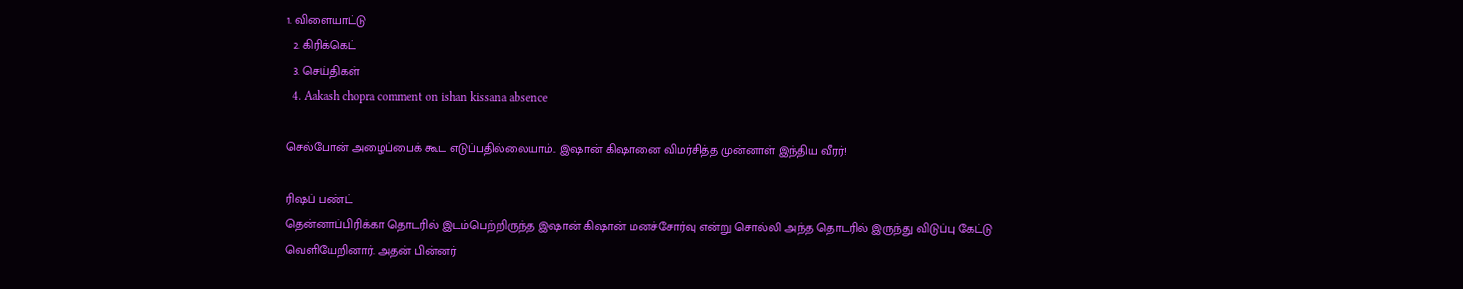1. விளையாட்டு
  2. கிரிக்கெட்
  3. செய்திகள்
  4. Aakash chopra comment on ishan kissana absence

செல்போன் அழைப்பைக் கூட எடுப்பதில்லையாம்.. இஷான் கிஷானை விமர்சித்த முன்னாள் இந்திய வீரர்!

ரிஷப் பண்ட்
தென்னாப்பிரிக்கா தொடரில் இடம்பெற்றிருந்த இஷான் கிஷான் மனச்சோர்வு என்று சொல்லி அந்த தொடரில் இருந்து விடுப்பு கேட்டு வெளியேறினார். அதன் பின்னர்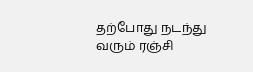தற்போது நடந்து வரும் ரஞ்சி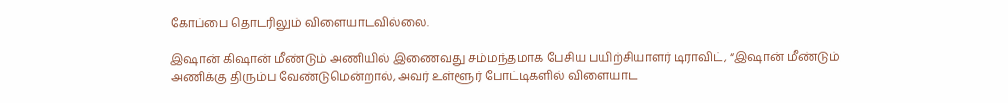கோப்பை தொடரிலும் விளையாடவில்லை.

இஷான் கிஷான் மீண்டும் அணியில் இணைவது சம்மந்தமாக பேசிய பயிற்சியாளர் டிராவிட், “இஷான் மீண்டும் அணிக்கு திரும்ப வேண்டுமென்றால், அவர் உள்ளூர் போட்டிகளில் விளையாட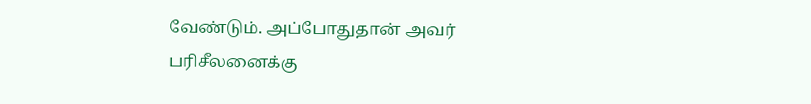வேண்டும். அப்போதுதான் அவர் பரிசீலனைக்கு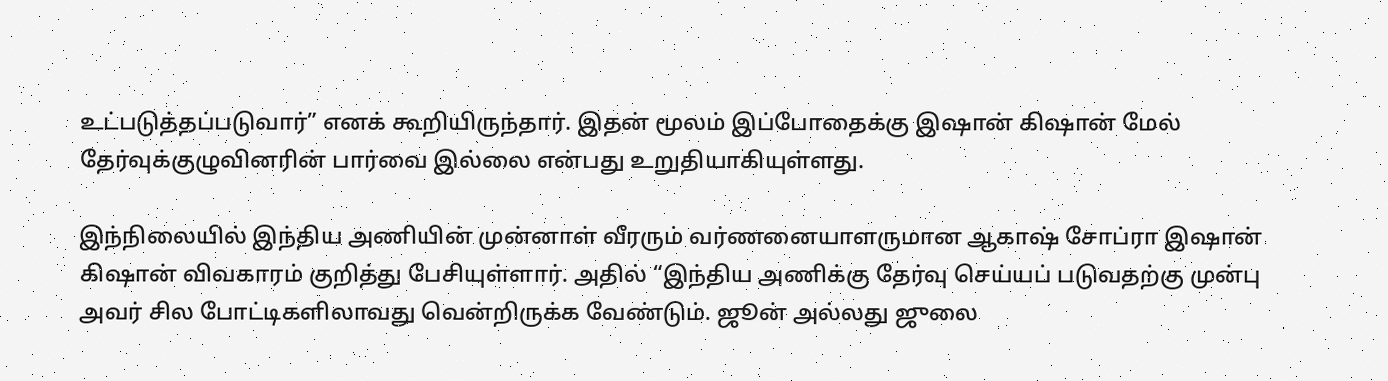உட்படுத்தப்படுவார்” எனக் கூறியிருந்தார். இதன் மூலம் இப்போதைக்கு இஷான் கிஷான் மேல் தேர்வுக்குழுவினரின் பார்வை இல்லை என்பது உறுதியாகியுள்ளது.

இந்நிலையில் இந்திய அணியின் முன்னாள் வீரரும் வர்ணனையாளருமான ஆகாஷ் சோப்ரா இஷான் கிஷான் விவகாரம் குறித்து பேசியுள்ளார். அதில் “இந்திய அணிக்கு தேர்வு செய்யப் படுவதற்கு முன்பு அவர் சில போட்டிகளிலாவது வென்றிருக்க வேண்டும். ஜூன் அல்லது ஜுலை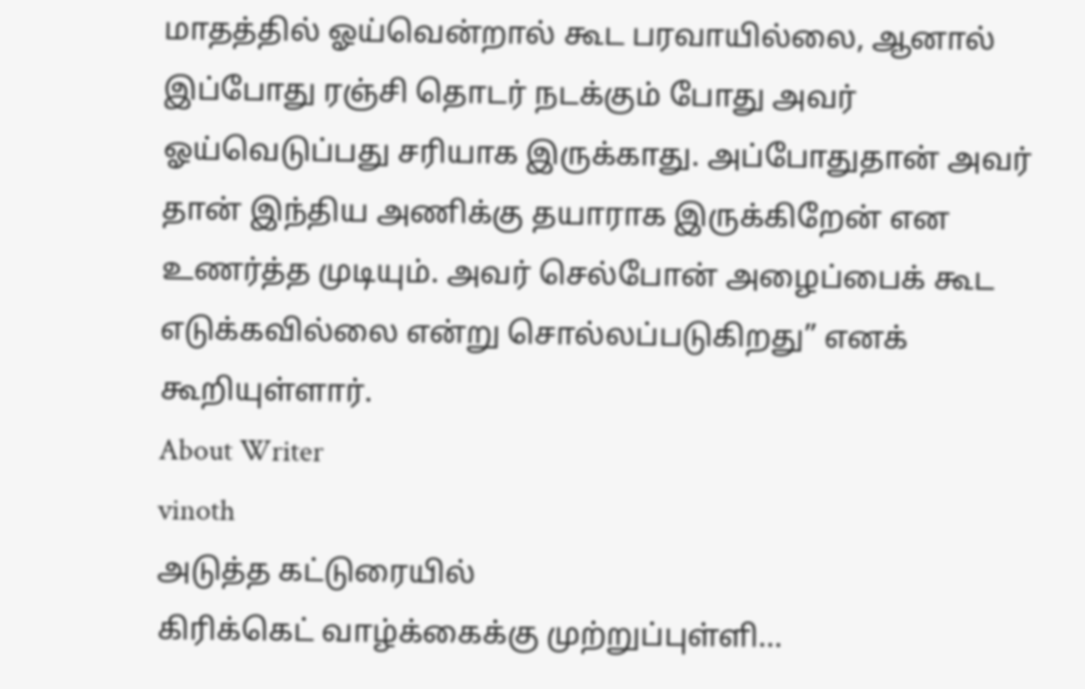மாதத்தில் ஓய்வென்றால் கூட பரவாயில்லை, ஆனால் இப்போது ரஞ்சி தொடர் நடக்கும் போது அவர் ஓய்வெடுப்பது சரியாக இருக்காது. அப்போதுதான் அவர் தான் இந்திய அணிக்கு தயாராக இருக்கிறேன் என உணர்த்த முடியும். அவர் செல்போன் அழைப்பைக் கூட எடுக்கவில்லை என்று சொல்லப்படுகிறது” எனக் கூறியுள்ளார்.
About Writer
vinoth
அடுத்த கட்டுரையில்
கிரிக்கெட் வாழ்க்கைக்கு முற்றுப்புள்ளி…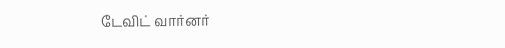டேவிட் வார்னர்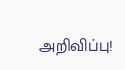அறிவிப்பு!